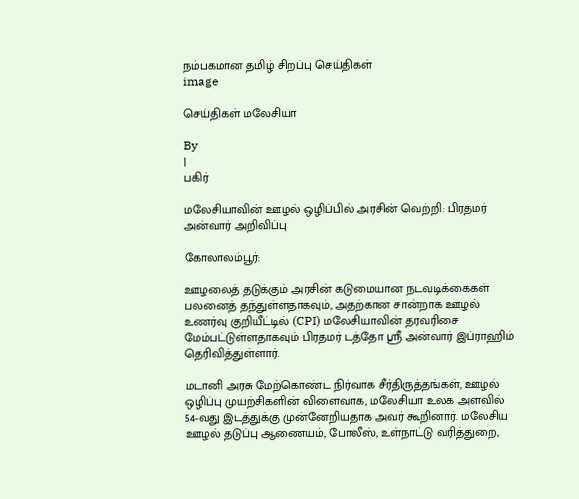நம்பகமான தமிழ் சிறப்பு செய்திகள்
image

செய்திகள் மலேசியா

By
|
பகிர்

மலேசியாவின் ஊழல் ஒழிப்பில் அரசின் வெற்றி: பிரதமர் அன்வார் அறிவிப்பு

கோலாலம்பூர்:

ஊழலைத் தடுக்கும் அரசின் கடுமையான நடவடிக்கைகள் பலனைத் தந்துள்ளதாகவும், அதற்கான சான்றாக ஊழல் உணர்வு குறியீட்டில் (CPI) மலேசியாவின் தரவரிசை மேம்பட்டுள்ளதாகவும் பிரதமர் டத்தோ ஸ்ரீ அன்வார் இப்ராஹிம் தெரிவித்துள்ளார்.

மடானி அரசு மேற்கொண்ட நிர்வாக சீர்திருத்தங்கள், ஊழல் ஒழிப்பு முயற்சிகளின் விளைவாக, மலேசியா உலக அளவில் 54-வது இடத்துக்கு முன்னேறியதாக அவர் கூறினார். மலேசிய ஊழல் தடுப்பு ஆணையம், போலீஸ், உள்நாட்டு வரித்துறை,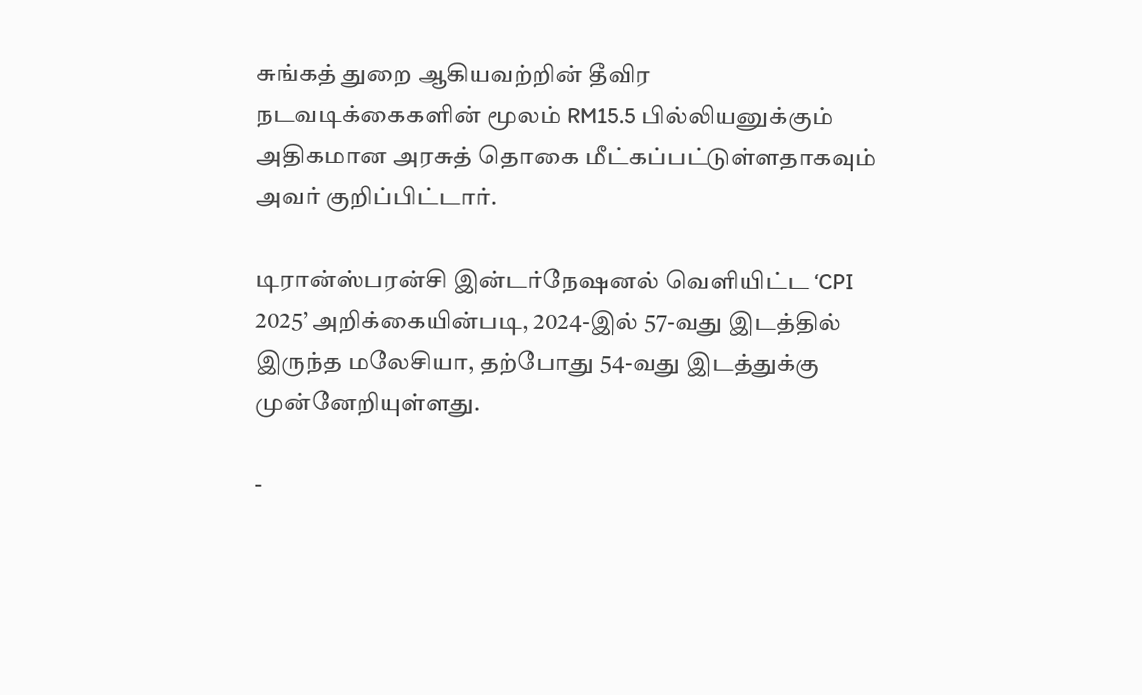சுங்கத் துறை ஆகியவற்றின் தீவிர நடவடிக்கைகளின் மூலம் RM15.5 பில்லியனுக்கும் அதிகமான அரசுத் தொகை மீட்கப்பட்டுள்ளதாகவும் அவர் குறிப்பிட்டார்.

டிரான்ஸ்பரன்சி இன்டர்நேஷனல் வெளியிட்ட ‘CPI 2025’ அறிக்கையின்படி, 2024-இல் 57-வது இடத்தில் இருந்த மலேசியா, தற்போது 54-வது இடத்துக்கு முன்னேறியுள்ளது.

-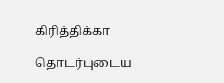கிரித்திக்கா

தொடர்புடைய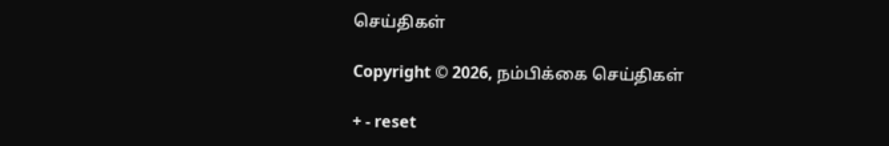செய்திகள்

Copyright © 2026, நம்பிக்கை செய்திகள்

+ - reset